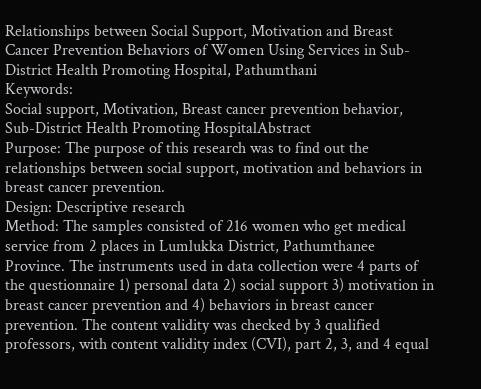Relationships between Social Support, Motivation and Breast Cancer Prevention Behaviors of Women Using Services in Sub-District Health Promoting Hospital, Pathumthani
Keywords:
Social support, Motivation, Breast cancer prevention behavior, Sub-District Health Promoting HospitalAbstract
Purpose: The purpose of this research was to find out the relationships between social support, motivation and behaviors in breast cancer prevention.
Design: Descriptive research
Method: The samples consisted of 216 women who get medical service from 2 places in Lumlukka District, Pathumthanee Province. The instruments used in data collection were 4 parts of the questionnaire 1) personal data 2) social support 3) motivation in breast cancer prevention and 4) behaviors in breast cancer prevention. The content validity was checked by 3 qualified professors, with content validity index (CVI), part 2, 3, and 4 equal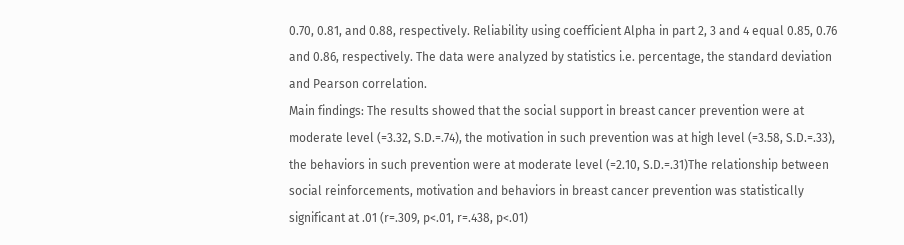0.70, 0.81, and 0.88, respectively. Reliability using coefficient Alpha in part 2, 3 and 4 equal 0.85, 0.76 and 0.86, respectively. The data were analyzed by statistics i.e. percentage, the standard deviation and Pearson correlation.
Main findings: The results showed that the social support in breast cancer prevention were at moderate level (=3.32, S.D.=.74), the motivation in such prevention was at high level (=3.58, S.D.=.33), the behaviors in such prevention were at moderate level (=2.10, S.D.=.31)The relationship between social reinforcements, motivation and behaviors in breast cancer prevention was statistically significant at .01 (r=.309, p<.01, r=.438, p<.01)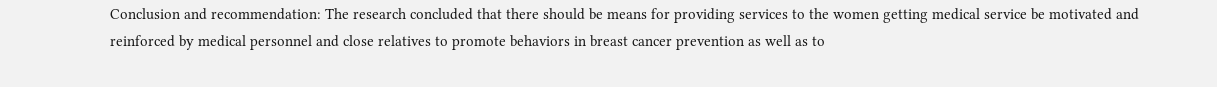Conclusion and recommendation: The research concluded that there should be means for providing services to the women getting medical service be motivated and reinforced by medical personnel and close relatives to promote behaviors in breast cancer prevention as well as to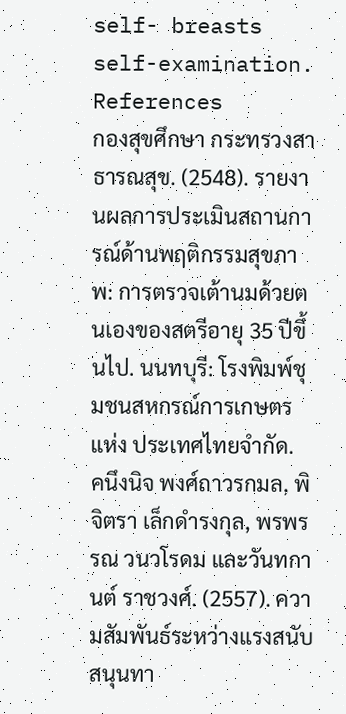self- breasts self-examination.
References
กองสุขศึกษา กระทรวงสาธารณสุข. (2548). รายงานผลการประเมินสถานการณ์ด้านพฤติกรรมสุขภาพ: การตรวจเต้านมด้วยตนเองของสตรีอายุ 35 ปีขึ้นไป. นนทบุรี: โรงพิมพ์ชุมชนสหกรณ์การเกษตรแห่ง ประเทศไทยจำกัด.
คนึงนิจ พงศ์ถาวรกมล, พิจิตรา เล็กดำรงกุล, พรพรรณ วนวโรดม และวันทกานต์ ราชวงศ์. (2557). ความสัมพันธ์ระหว่างแรงสนับสนุนทา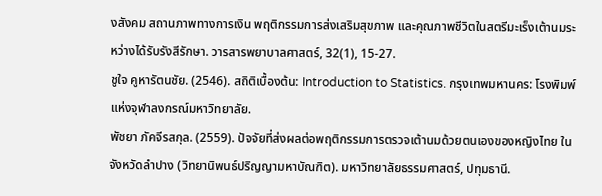งสังคม สถานภาพทางการเงิน พฤติกรรมการส่งเสริมสุขภาพ และคุณภาพชีวิตในสตรีมะเร็งเต้านมระหว่างได้รับรังสีรักษา. วารสารพยาบาลศาสตร์, 32(1), 15-27.
ชูใจ คูหารัตนชัย. (2546). สถิติเบื้องต้น: Introduction to Statistics. กรุงเทพมหานคร: โรงพิมพ์แห่งจุฬาลงกรณ์มหาวิทยาลัย.
พัชยา ภัคจีรสกุล. (2559). ปัจจัยที่ส่งผลต่อพฤติกรรมการตรวจเต้านมด้วยตนเองของหญิงไทย ในจังหวัดลำปาง (วิทยานิพนธ์ปริญญามหาบัณฑิต). มหาวิทยาลัยธรรมศาสตร์, ปทุมธานี.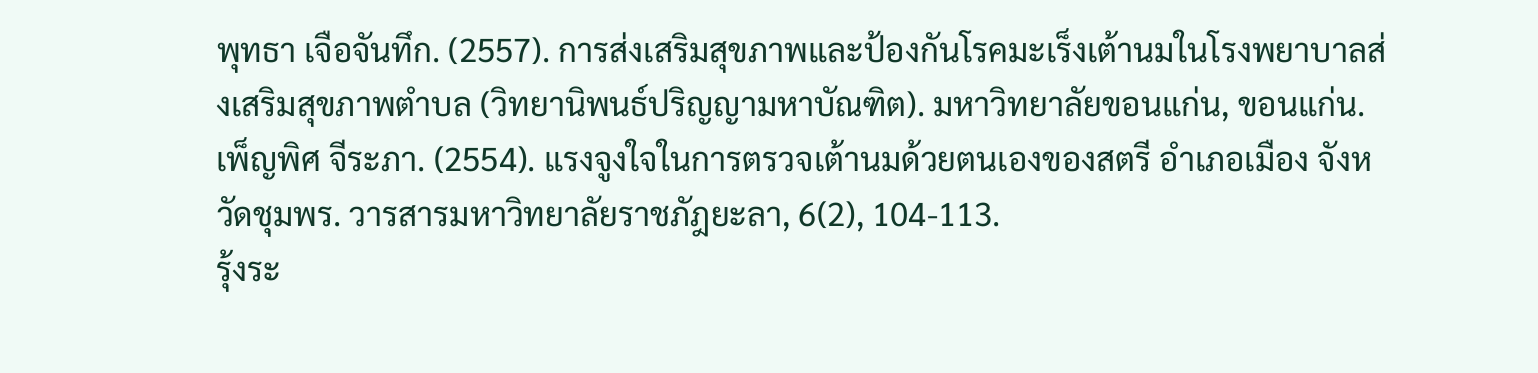พุทธา เจือจันทึก. (2557). การส่งเสริมสุขภาพและป้องกันโรคมะเร็งเต้านมในโรงพยาบาลส่งเสริมสุขภาพตำบล (วิทยานิพนธ์ปริญญามหาบัณฑิต). มหาวิทยาลัยขอนแก่น, ขอนแก่น.
เพ็ญพิศ จีระภา. (2554). แรงจูงใจในการตรวจเต้านมด้วยตนเองของสตรี อำเภอเมือง จังหวัดชุมพร. วารสารมหาวิทยาลัยราชภัฎยะลา, 6(2), 104-113.
รุ้งระ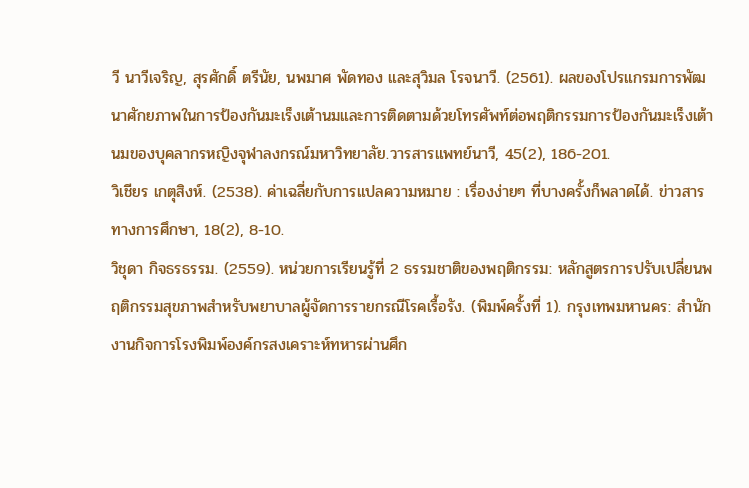วี นาวีเจริญ, สุรศักดิ์ ตรีนัย, นพมาศ พัดทอง และสุวิมล โรจนาวี. (2561). ผลของโปรแกรมการพัฒนาศักยภาพในการป้องกันมะเร็งเต้านมและการติดตามด้วยโทรศัพท์ต่อพฤติกรรมการป้องกันมะเร็งเต้านมของบุคลากรหญิงจุฬาลงกรณ์มหาวิทยาลัย.วารสารแพทย์นาวี, 45(2), 186-201.
วิเชียร เกตุสิงห์. (2538). ค่าเฉลี่ยกับการแปลความหมาย : เรื่องง่ายๆ ที่บางครั้งก็พลาดได้. ข่าวสารทางการศึกษา, 18(2), 8-10.
วิชุดา กิจธรธรรม. (2559). หน่วยการเรียนรู้ที่ 2 ธรรมชาติของพฤติกรรม: หลักสูตรการปรับเปลี่ยนพฤติกรรมสุขภาพสำหรับพยาบาลผู้จัดการรายกรณีโรคเรื้อรัง. (พิมพ์ครั้งที่ 1). กรุงเทพมหานคร: สำนักงานกิจการโรงพิมพ์องค์กรสงเคราะห์ทหารผ่านศึก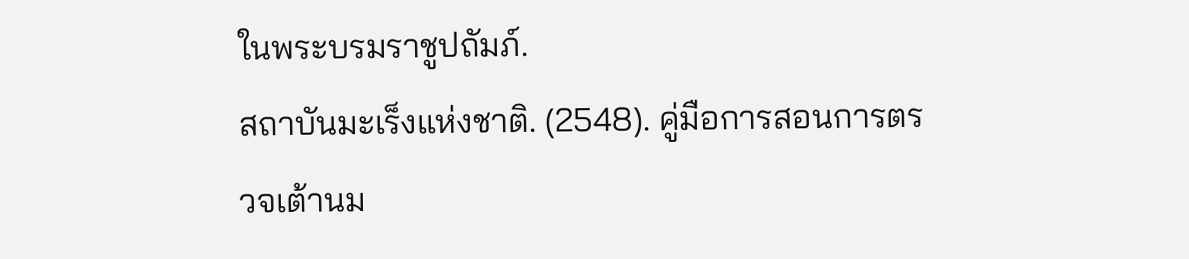ในพระบรมราชูปถัมภ์.
สถาบันมะเร็งแห่งชาติ. (2548). คู่มือการสอนการตรวจเต้านม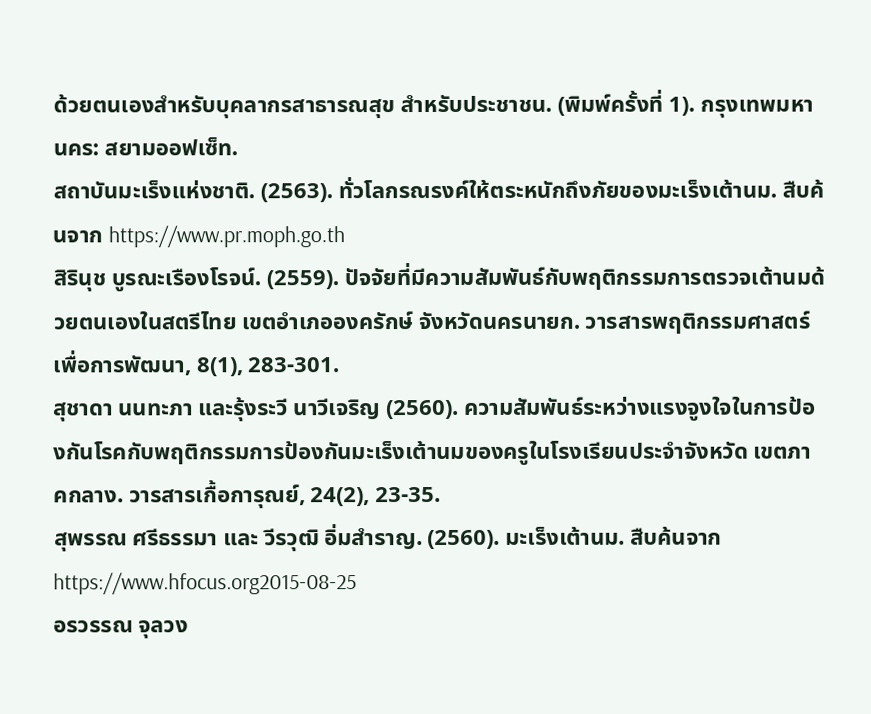ด้วยตนเองสำหรับบุคลากรสาธารณสุข สำหรับประชาชน. (พิมพ์ครั้งที่ 1). กรุงเทพมหานคร: สยามออฟเซ็ท.
สถาบันมะเร็งแห่งชาติ. (2563). ทั่วโลกรณรงค์ให้ตระหนักถึงภัยของมะเร็งเต้านม. สืบค้นจาก https://www.pr.moph.go.th
สิรินุช บูรณะเรืองโรจน์. (2559). ปัจจัยที่มีความสัมพันธ์กับพฤติกรรมการตรวจเต้านมด้วยตนเองในสตรีไทย เขตอำเภอองครักษ์ จังหวัดนครนายก. วารสารพฤติกรรมศาสตร์เพื่อการพัฒนา, 8(1), 283-301.
สุชาดา นนทะภา และรุ้งระวี นาวีเจริญ (2560). ความสัมพันธ์ระหว่างแรงจูงใจในการป้องกันโรคกับพฤติกรรมการป้องกันมะเร็งเต้านมของครูในโรงเรียนประจำจังหวัด เขตภาคกลาง. วารสารเกื้อการุณย์, 24(2), 23-35.
สุพรรณ ศรีธรรมา และ วีรวุฒิ อิ่มสำราญ. (2560). มะเร็งเต้านม. สืบค้นจาก https://www.hfocus.org2015-08-25
อรวรรณ จุลวง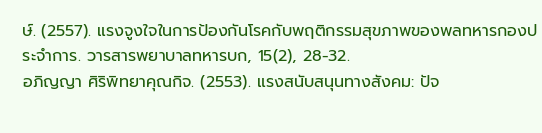ษ์. (2557). แรงจูงใจในการป้องกันโรคกับพฤติกรรมสุขภาพของพลทหารกองประจำการ. วารสารพยาบาลทหารบก, 15(2), 28-32.
อภิญญา ศิริพิทยาคุณกิจ. (2553). แรงสนับสนุนทางสังคม: ปัจ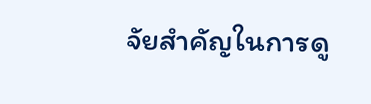จัยสำคัญในการดู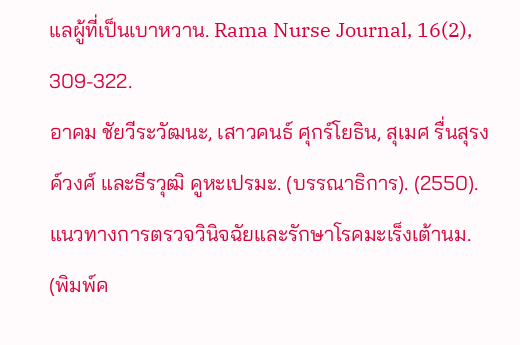แลผู้ที่เป็นเบาหวาน. Rama Nurse Journal, 16(2), 309-322.
อาคม ชัยวีระวัฒนะ, เสาวคนธ์ ศุกร์โยธิน, สุเมศ รื่นสุรงค์วงศ์ และธีรวุฒิ คูหะเปรมะ. (บรรณาธิการ). (2550). แนวทางการตรวจวินิจฉัยและรักษาโรคมะเร็งเต้านม. (พิมพ์ค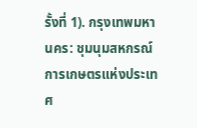รั้งที่ 1). กรุงเทพมหานคร: ชุมนุมสหกรณ์การเกษตรแห่งประเทศ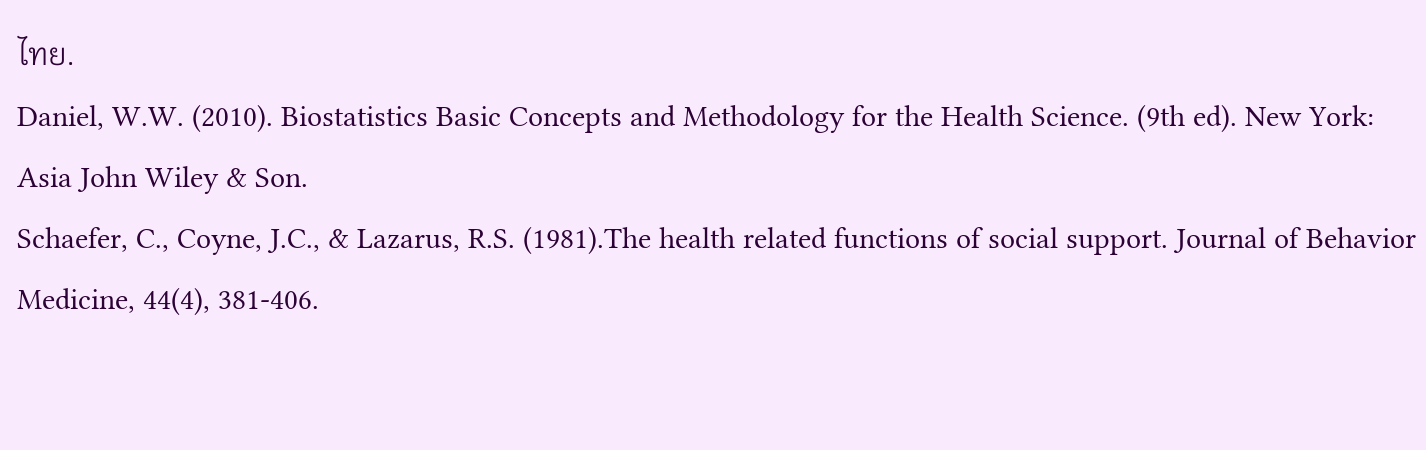ไทย.
Daniel, W.W. (2010). Biostatistics Basic Concepts and Methodology for the Health Science. (9th ed). New York: Asia John Wiley & Son.
Schaefer, C., Coyne, J.C., & Lazarus, R.S. (1981).The health related functions of social support. Journal of Behavior Medicine, 44(4), 381-406.